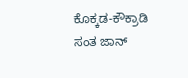ಕೊಕ್ಕಡ-ಕೌಕ್ರಾಡಿ ಸಂತ ಜಾನ್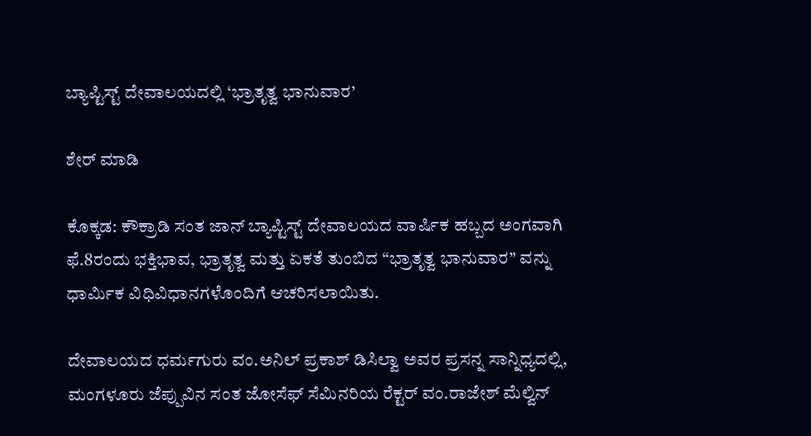ಬ್ಯಾಪ್ಟಿಸ್ಟ್ ದೇವಾಲಯದಲ್ಲಿ ‘ಭ್ರಾತೃತ್ವ ಭಾನುವಾರ’

ಶೇರ್ ಮಾಡಿ

ಕೊಕ್ಕಡ: ಕೌಕ್ರಾಡಿ ಸಂತ ಜಾನ್ ಬ್ಯಾಪ್ಟಿಸ್ಟ್ ದೇವಾಲಯದ ವಾರ್ಷಿಕ ಹಬ್ಬದ ಅಂಗವಾಗಿ ಫೆ.8ರಂದು ಭಕ್ತಿಭಾವ, ಭ್ರಾತೃತ್ವ ಮತ್ತು ಏಕತೆ ತುಂಬಿದ “ಭ್ರಾತೃತ್ವ ಭಾನುವಾರ” ವನ್ನು ಧಾರ್ಮಿಕ ವಿಧಿವಿಧಾನಗಳೊಂದಿಗೆ ಆಚರಿಸಲಾಯಿತು.

ದೇವಾಲಯದ ಧರ್ಮಗುರು ವಂ.ಅನಿಲ್ ಪ್ರಕಾಶ್ ಡಿಸಿಲ್ವಾ ಅವರ ಪ್ರಸನ್ನ ಸಾನ್ನಿಧ್ಯದಲ್ಲಿ, ಮಂಗಳೂರು ಜೆಪ್ಪುವಿನ ಸಂತ ಜೋಸೆಫ್ ಸೆಮಿನರಿಯ ರೆಕ್ಟರ್‌ ವಂ.ರಾಜೇಶ್ ಮೆಲ್ವಿನ್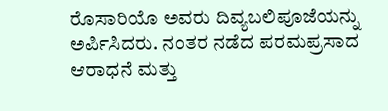ರೊಸಾರಿಯೊ ಅವರು ದಿವ್ಯಬಲಿಪೂಜೆಯನ್ನು ಅರ್ಪಿಸಿದರು. ನಂತರ ನಡೆದ ಪರಮಪ್ರಸಾದ ಆರಾಧನೆ ಮತ್ತು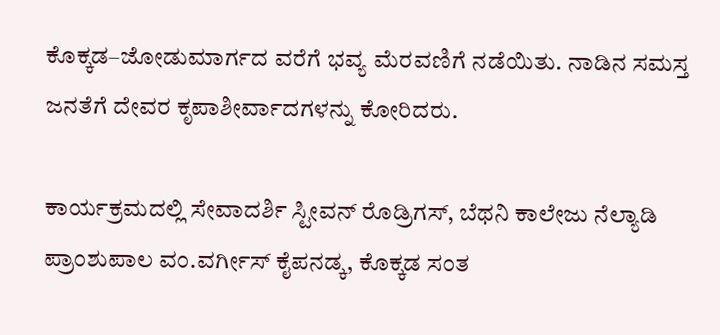ಕೊಕ್ಕಡ–ಜೋಡುಮಾರ್ಗದ ವರೆಗೆ ಭವ್ಯ ಮೆರವಣಿಗೆ ನಡೆಯಿತು. ನಾಡಿನ ಸಮಸ್ತ ಜನತೆಗೆ ದೇವರ ಕೃಪಾಶೀರ್ವಾದಗಳನ್ನು ಕೋರಿದರು.

ಕಾರ್ಯಕ್ರಮದಲ್ಲಿ ಸೇವಾದರ್ಶಿ ಸ್ಟೀವನ್ ರೊಡ್ರಿಗಸ್, ಬೆಥನಿ ಕಾಲೇಜು ನೆಲ್ಯಾಡಿ ಪ್ರಾಂಶುಪಾಲ ವಂ.ವರ್ಗೀಸ್ ಕೈಪನಡ್ಕ, ಕೊಕ್ಕಡ ಸಂತ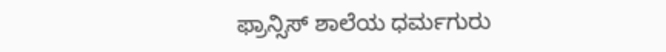ಫ್ರಾನ್ಸಿಸ್ ಶಾಲೆಯ ಧರ್ಮಗುರು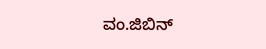ವಂ.ಜಿಬಿನ್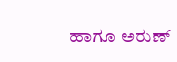ಹಾಗೂ ಅರುಣ್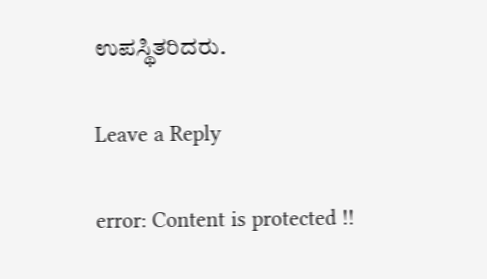ಉಪಸ್ಥಿತರಿದರು.

Leave a Reply

error: Content is protected !!